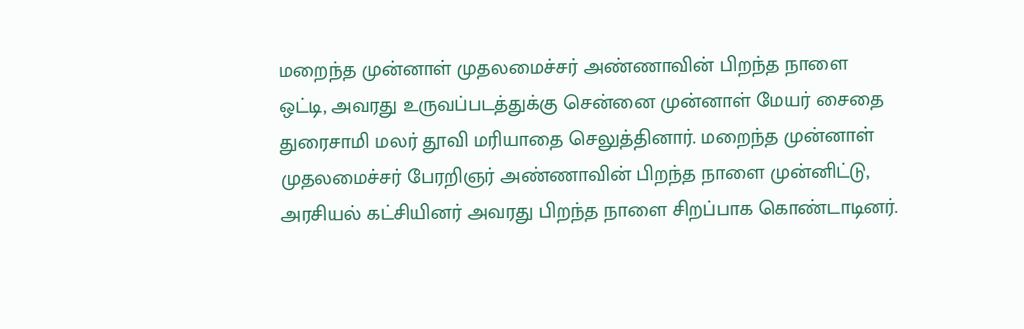மறைந்த முன்னாள் முதலமைச்சர் அண்ணாவின் பிறந்த நாளை ஒட்டி, அவரது உருவப்படத்துக்கு சென்னை முன்னாள் மேயர் சைதை துரைசாமி மலர் தூவி மரியாதை செலுத்தினார். மறைந்த முன்னாள் முதலமைச்சர் பேரறிஞர் அண்ணாவின் பிறந்த நாளை முன்னிட்டு, அரசியல் கட்சியினர் அவரது பிறந்த நாளை சிறப்பாக கொண்டாடினர்.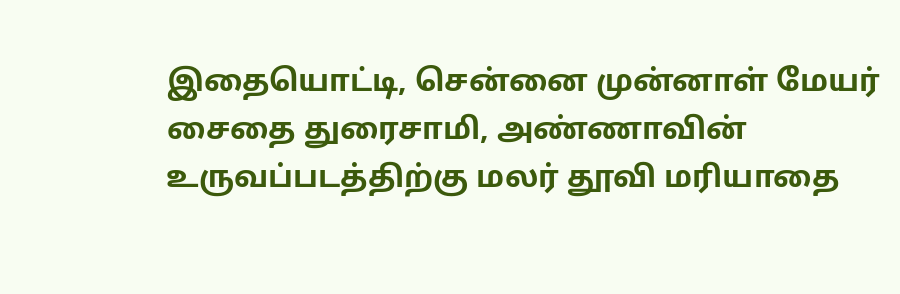இதையொட்டி, சென்னை முன்னாள் மேயர் சைதை துரைசாமி, அண்ணாவின் உருவப்படத்திற்கு மலர் தூவி மரியாதை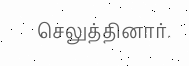செலுத்தினார்.